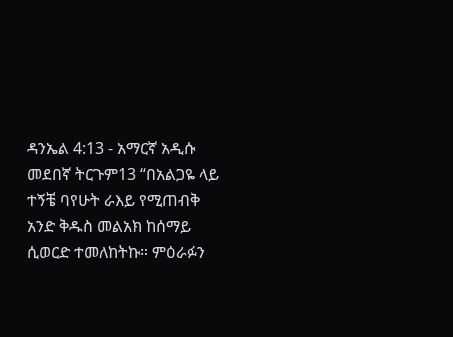ዳንኤል 4:13 - አማርኛ አዲሱ መደበኛ ትርጉም13 “በአልጋዬ ላይ ተኝቼ ባየሁት ራእይ የሚጠብቅ አንድ ቅዱስ መልአክ ከሰማይ ሲወርድ ተመለከትኩ። ምዕራፉን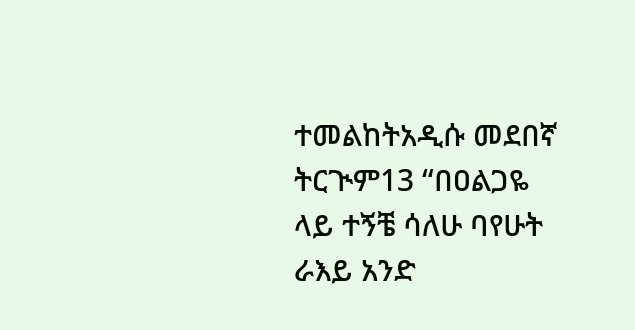ተመልከትአዲሱ መደበኛ ትርጒም13 “በዐልጋዬ ላይ ተኝቼ ሳለሁ ባየሁት ራእይ አንድ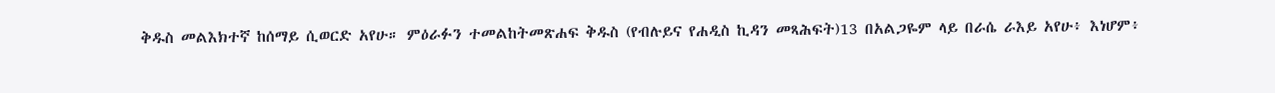ቅዱስ መልእክተኛ ከሰማይ ሲወርድ አየሁ። ምዕራፉን ተመልከትመጽሐፍ ቅዱስ (የብሉይና የሐዲስ ኪዳን መጻሕፍት)13 በአልጋዬም ላይ በራሴ ራእይ አየሁ፥ እነሆም፥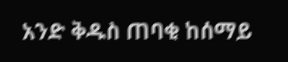አንድ ቅዱስ ጠባቂ ከሰማይ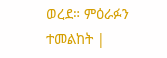ወረደ። ምዕራፉን ተመልከት |